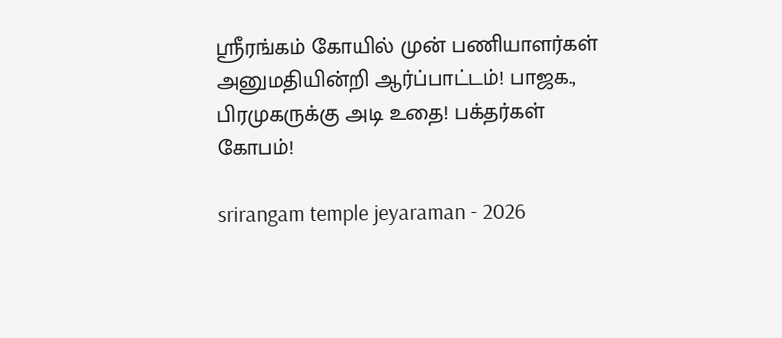ஸ்ரீரங்கம் கோயில் முன் பணியாளர்கள் அனுமதியின்றி ஆர்ப்பாட்டம்! பாஜக., பிரமுகருக்கு அடி உதை! பக்தர்கள் கோபம்!

srirangam temple jeyaraman - 2026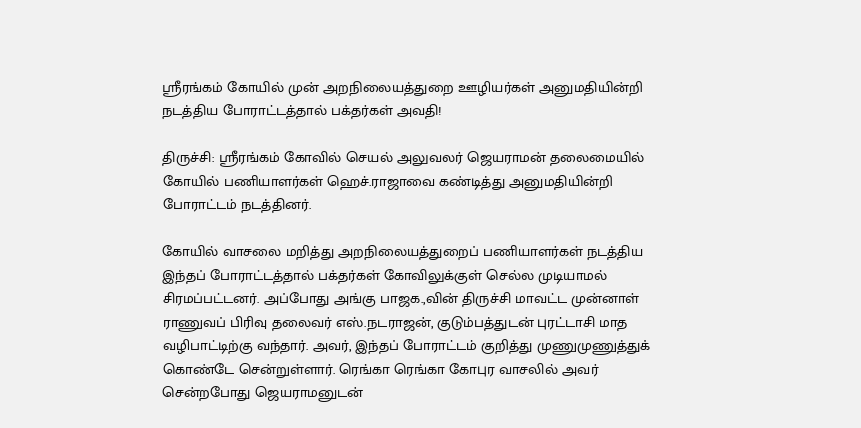ஸ்ரீரங்கம் கோயில் முன் அறநிலையத்துறை ஊழியர்கள் அனுமதியின்றி நடத்திய போராட்டத்தால் பக்தர்கள் அவதி!

திருச்சி: ஸ்ரீரங்கம் கோவில் செயல் அலுவலர் ஜெயராமன் தலைமையில் கோயில் பணியாளர்கள் ஹெச்.ராஜாவை கண்டித்து அனுமதியின்றி போராட்டம் நடத்தினர்.

கோயில் வாசலை மறித்து அறநிலையத்துறைப் பணியாளர்கள் நடத்திய இந்தப் போராட்டத்தால் பக்தர்கள் கோவிலுக்குள் செல்ல முடியாமல் சிரமப்பட்டனர். அப்போது அங்கு பாஜக.,வின் திருச்சி மாவட்ட முன்னாள் ராணுவப் பிரிவு தலைவர் எஸ்.நடராஜன், குடும்பத்துடன் புரட்டாசி மாத வழிபாட்டிற்கு வந்தார். அவர், இந்தப் போராட்டம் குறித்து முணுமுணுத்துக் கொண்டே சென்றுள்ளார். ரெங்கா ரெங்கா கோபுர வாசலில் அவர் சென்றபோது ஜெயராமனுடன்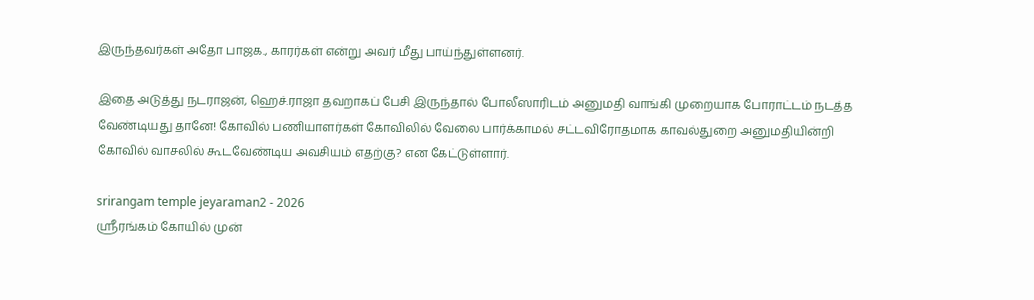இருந்தவர்கள் அதோ பாஜக., காரர்கள் என்று அவர் மீது பாய்ந்துள்ளனர்.

இதை அடுத்து நடராஜன், ஹெச்.ராஜா தவறாகப் பேசி இருந்தால் போலீஸாரிடம் அனுமதி வாங்கி முறையாக போராட்டம் நடத்த வேண்டியது தானே! கோவில் பணியாளர்கள் கோவிலில் வேலை பார்க்காமல் சட்டவிரோதமாக காவல்துறை அனுமதியின்றி கோவில் வாசலில் கூடவேண்டிய அவசியம் எதற்கு? என கேட்டுள்ளார்.

srirangam temple jeyaraman2 - 2026
ஸ்ரீரங்கம் கோயில் முன்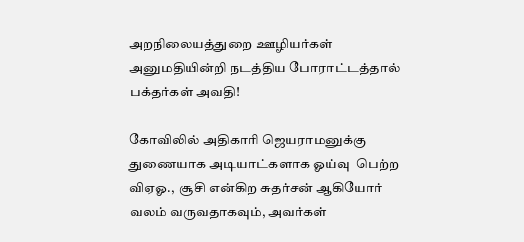அறநிலையத்துறை ஊழியர்கள் அனுமதியின்றி நடத்திய போராட்டத்தால் பக்தர்கள் அவதி!

கோவிலில் அதிகாரி ஜெயராமனுக்கு துணையாக அடியாட்களாக ஓய்வு  பெற்ற விஏஓ.,  சூசி என்கிற சுதர்சன் ஆகியோர் வலம் வருவதாகவும், அவர்கள்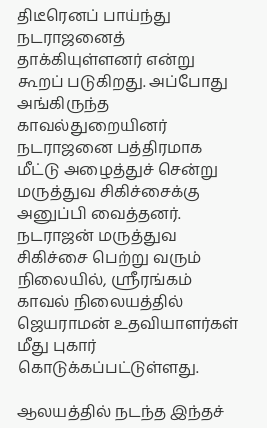திடீரெனப் பாய்ந்து  நடராஜனைத் தாக்கியுள்ளனர் என்று கூறப் படுகிறது. அப்போது அங்கிருந்த காவல்துறையினர் நடராஜனை பத்திரமாக மீட்டு அழைத்துச் சென்று மருத்துவ சிகிச்சைக்கு அனுப்பி வைத்தனர்.  நடராஜன் மருத்துவ சிகிச்சை பெற்று வரும் நிலையில், ஸ்ரீரங்கம் காவல் நிலையத்தில் ஜெயராமன் உதவியாளர்கள் மீது புகார் கொடுக்கப்பட்டுள்ளது.

ஆலயத்தில் நடந்த இந்தச்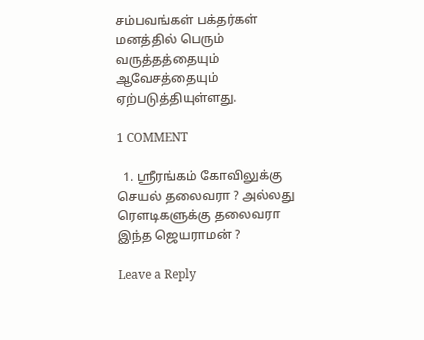சம்பவங்கள் பக்தர்கள் மனத்தில் பெரும் வருத்தத்தையும் ஆவேசத்தையும் ஏற்படுத்தியுள்ளது.

1 COMMENT

  1. ஸ்ரீரங்கம் கோவிலுக்கு செயல் தலைவரா ? அல்லது ரௌடிகளுக்கு தலைவரா இந்த ஜெயராமன் ?

Leave a Reply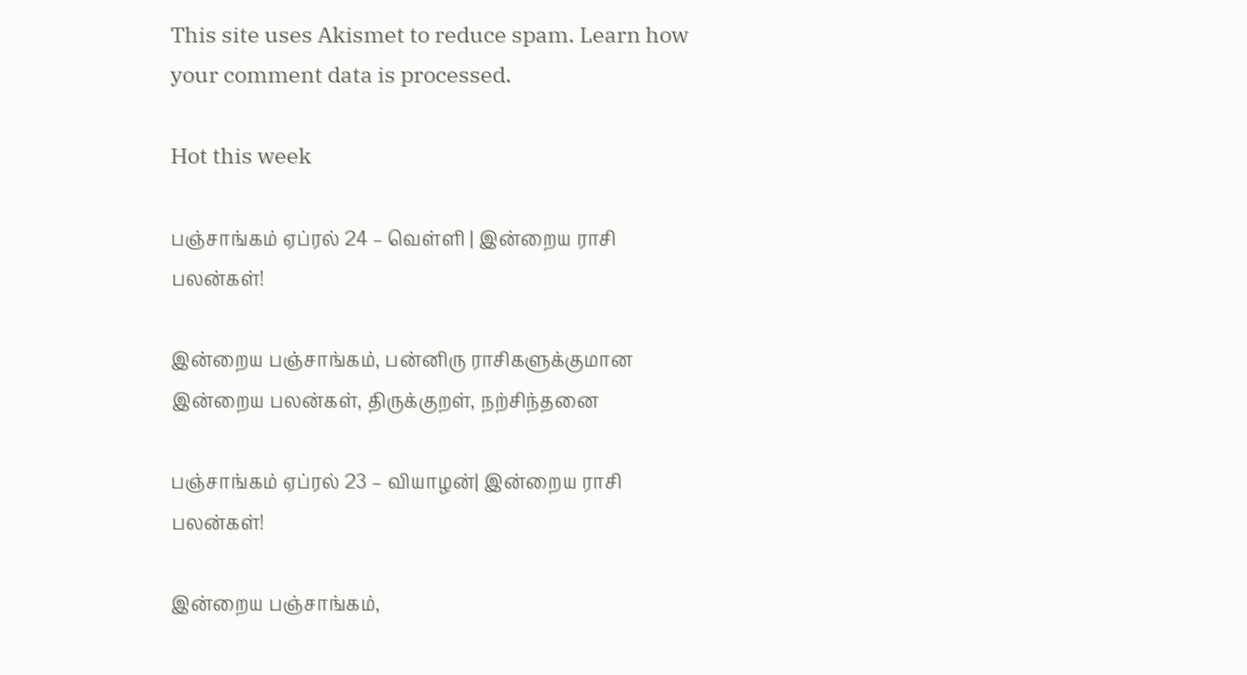This site uses Akismet to reduce spam. Learn how your comment data is processed.

Hot this week

பஞ்சாங்கம் ஏப்ரல் 24 – வெள்ளி | இன்றைய ராசி பலன்கள்!

இன்றைய பஞ்சாங்கம், பன்னிரு ராசிகளுக்குமான இன்றைய பலன்கள், திருக்குறள், நற்சிந்தனை

பஞ்சாங்கம் ஏப்ரல் 23 – வியாழன்| இன்றைய ராசி பலன்கள்!

இன்றைய பஞ்சாங்கம்,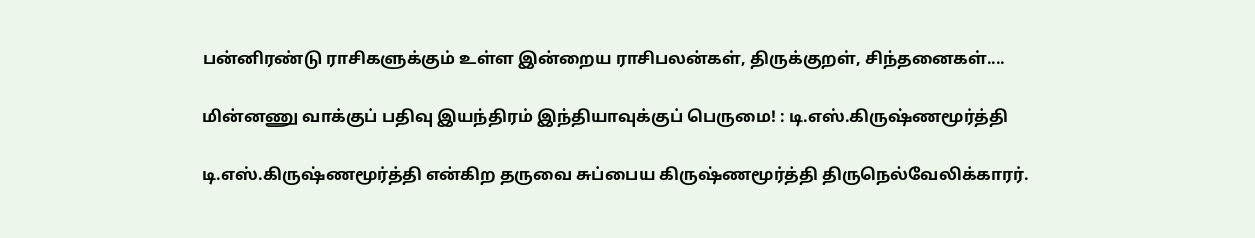பன்னிரண்டு ராசிகளுக்கும் உள்ள இன்றைய ராசிபலன்கள், திருக்குறள், சிந்தனைகள்....

மின்னணு வாக்குப் பதிவு இயந்திரம் இந்தியாவுக்குப் பெருமை! : டி.எஸ்.கிருஷ்ணமூர்த்தி

டி.எஸ்.கிருஷ்ணமூர்த்தி என்கிற தருவை சுப்பைய கிருஷ்ணமூர்த்தி திருநெல்வேலிக்காரர்.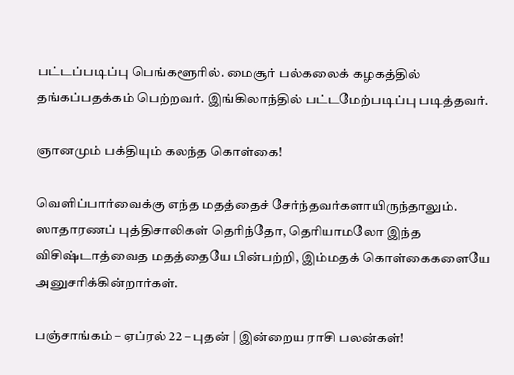பட்டப்படிப்பு பெங்களூரில். மைசூர் பல்கலைக் கழகத்தில் தங்கப்பதக்கம் பெற்றவர். இங்கிலாந்தில் பட்டமேற்படிப்பு படித்தவர்.

ஞானமும் பக்தியும் கலந்த கொள்கை!

வெளிப்பார்வைக்கு எந்த மதத்தைச் சேர்ந்தவர்களாயிருந்தாலும். ஸாதாரணப் புத்திசாலிகள் தெரிந்தோ, தெரியாமலோ இந்த விசிஷ்டாத்வைத மதத்தையே பின்பற்றி, இம்மதக் கொள்கைகளையே அனுசரிக்கின்றார்கள்.

பஞ்சாங்கம் – ஏப்ரல் 22 – புதன் | இன்றைய ராசி பலன்கள்!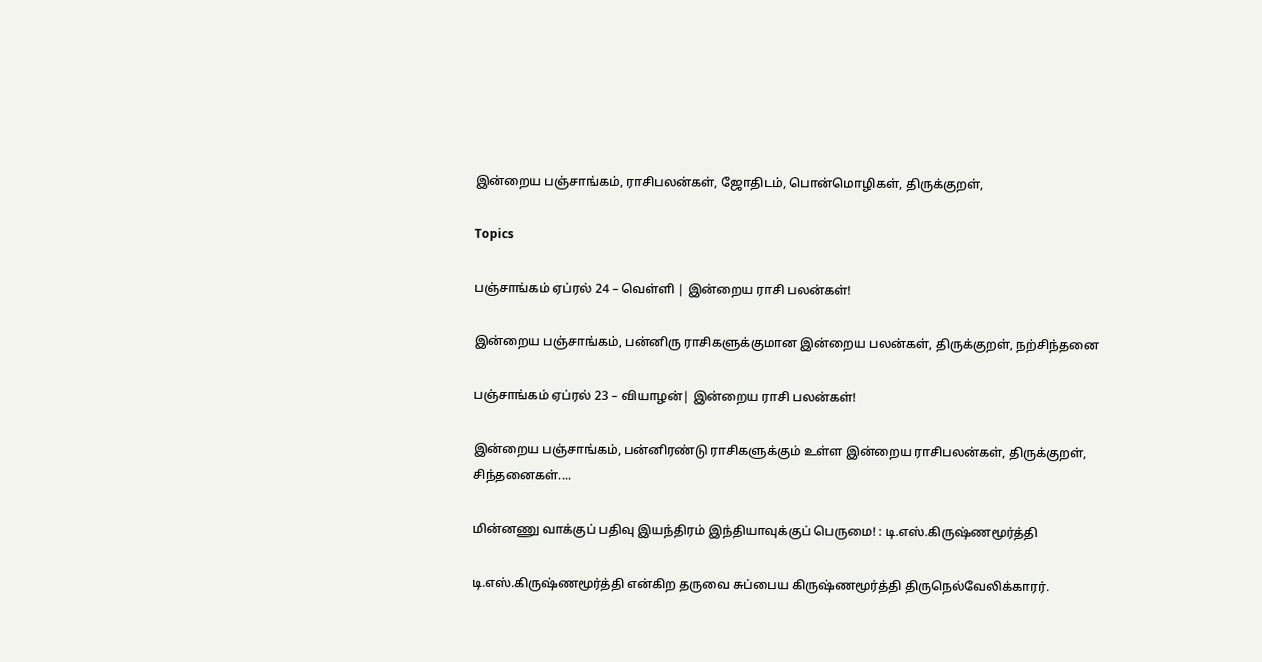இன்றைய பஞ்சாங்கம், ராசிபலன்கள், ஜோதிடம், பொன்மொழிகள், திருக்குறள்,

Topics

பஞ்சாங்கம் ஏப்ரல் 24 – வெள்ளி | இன்றைய ராசி பலன்கள்!

இன்றைய பஞ்சாங்கம், பன்னிரு ராசிகளுக்குமான இன்றைய பலன்கள், திருக்குறள், நற்சிந்தனை

பஞ்சாங்கம் ஏப்ரல் 23 – வியாழன்| இன்றைய ராசி பலன்கள்!

இன்றைய பஞ்சாங்கம், பன்னிரண்டு ராசிகளுக்கும் உள்ள இன்றைய ராசிபலன்கள், திருக்குறள், சிந்தனைகள்....

மின்னணு வாக்குப் பதிவு இயந்திரம் இந்தியாவுக்குப் பெருமை! : டி.எஸ்.கிருஷ்ணமூர்த்தி

டி.எஸ்.கிருஷ்ணமூர்த்தி என்கிற தருவை சுப்பைய கிருஷ்ணமூர்த்தி திருநெல்வேலிக்காரர்.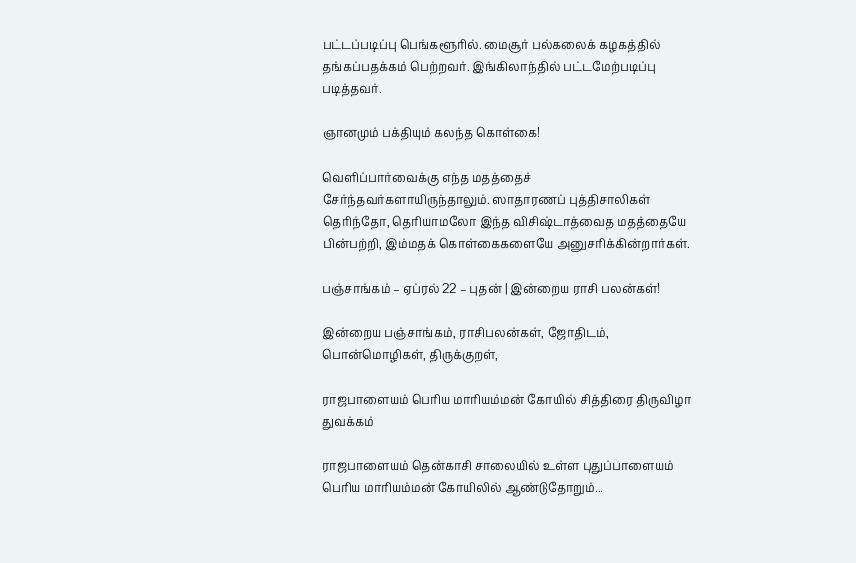பட்டப்படிப்பு பெங்களூரில். மைசூர் பல்கலைக் கழகத்தில் தங்கப்பதக்கம் பெற்றவர். இங்கிலாந்தில் பட்டமேற்படிப்பு படித்தவர்.

ஞானமும் பக்தியும் கலந்த கொள்கை!

வெளிப்பார்வைக்கு எந்த மதத்தைச் சேர்ந்தவர்களாயிருந்தாலும். ஸாதாரணப் புத்திசாலிகள் தெரிந்தோ, தெரியாமலோ இந்த விசிஷ்டாத்வைத மதத்தையே பின்பற்றி, இம்மதக் கொள்கைகளையே அனுசரிக்கின்றார்கள்.

பஞ்சாங்கம் – ஏப்ரல் 22 – புதன் | இன்றைய ராசி பலன்கள்!

இன்றைய பஞ்சாங்கம், ராசிபலன்கள், ஜோதிடம், பொன்மொழிகள், திருக்குறள்,

ராஜபாளையம் பெரிய மாரியம்மன் கோயில் சித்திரை திருவிழா துவக்கம்

ராஜபாளையம் தென்காசி சாலையில் உள்ள புதுப்பாளையம் பெரிய மாரியம்மன் கோயிலில் ஆண்டுதோறும்...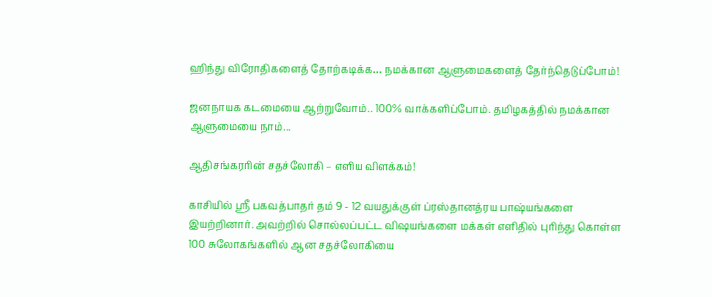ஹிந்து விரோதிகளைத் தோற்கடிக்க… நமக்கான ஆளுமைகளைத் தேர்ந்தெடுப்போம்!

ஜனநாயக கடமையை ஆற்றுவோம்.. 100% வாக்களிப்போம். தமிழகத்தில் நமக்கான ஆளுமையை நாம்...

ஆதிசங்கரரின் சதச்லோகி – எளிய விளக்கம்!

காசியில் ஸ்ரீ பகவத்பாதர் தம் 9 - 12 வயதுக்குள் ப்ரஸ்தானத்ரய பாஷ்யங்களை இயற்றினார். அவற்றில் சொல்லப்பட்ட விஷயங்களை மக்கள் எளிதில் புரிந்து கொள்ள 100 சுலோகங்களில் ஆன சதச்லோகியை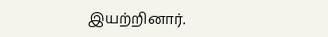இயற்றினார்.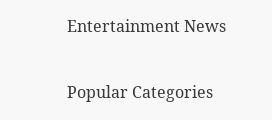Entertainment News

Popular Categories